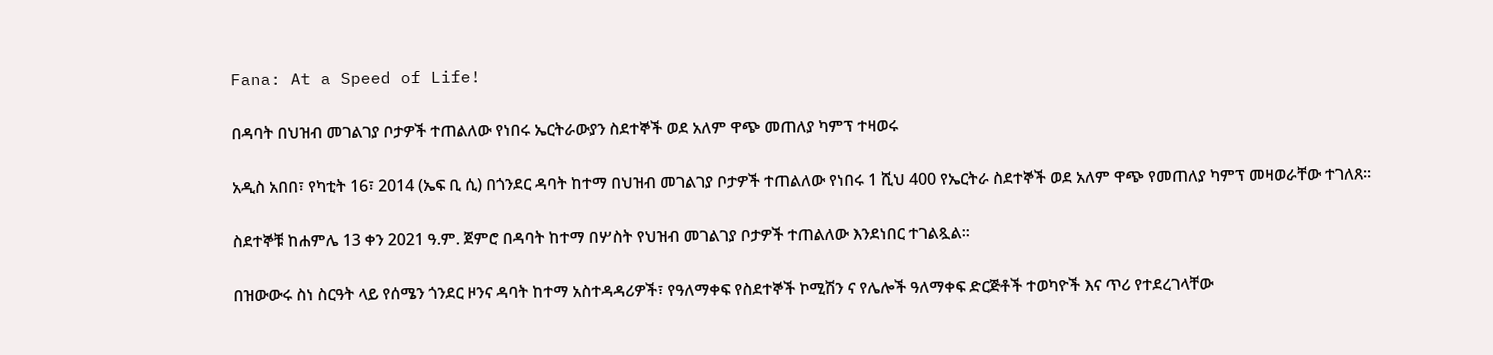Fana: At a Speed of Life!

በዳባት በህዝብ መገልገያ ቦታዎች ተጠልለው የነበሩ ኤርትራውያን ስደተኞች ወደ አለም ዋጭ መጠለያ ካምፕ ተዛወሩ

አዲስ አበበ፣ የካቲት 16፣ 2014 (ኤፍ ቢ ሲ) በጎንደር ዳባት ከተማ በህዝብ መገልገያ ቦታዎች ተጠልለው የነበሩ 1 ሺህ 400 የኤርትራ ስደተኞች ወደ አለም ዋጭ የመጠለያ ካምፕ መዛወራቸው ተገለጸ፡፡

ስደተኞቹ ከሐምሌ 13 ቀን 2021 ዓ.ም. ጀምሮ በዳባት ከተማ በሦስት የህዝብ መገልገያ ቦታዎች ተጠልለው እንደነበር ተገልጿል፡፡

በዝውውሩ ስነ ስርዓት ላይ የሰሜን ጎንደር ዞንና ዳባት ከተማ አስተዳዳሪዎች፣ የዓለማቀፍ የስደተኞች ኮሚሽን ና የሌሎች ዓለማቀፍ ድርጅቶች ተወካዮች እና ጥሪ የተደረገላቸው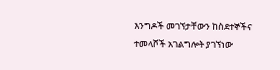እንግዶች መገኘታቸውን ከስደተኞችና ተመላሾች አገልግሎት ያገኘነው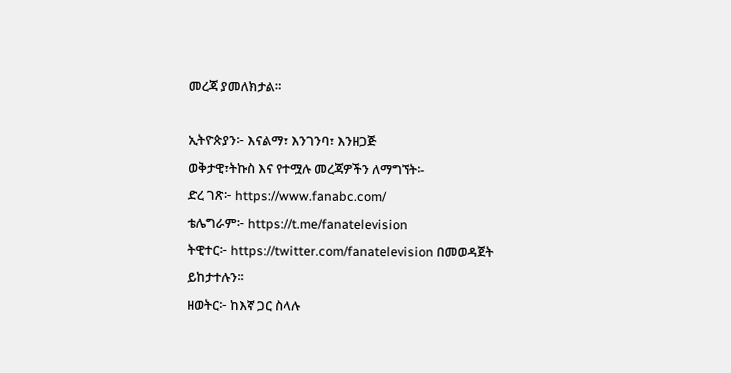መረጃ ያመለክታል።

ኢትዮጵያን፦ እናልማ፣ እንገንባ፣ እንዘጋጅ
ወቅታዊ፣ትኩስ እና የተሟሉ መረጃዎችን ለማግኘት፡-
ድረ ገጽ፦ https://www.fanabc.com/
ቴሌግራም፦ https://t.me/fanatelevision
ትዊተር፦ https://twitter.com/fanatelevision በመወዳጀት ይከታተሉን፡፡
ዘወትር፦ ከእኛ ጋር ስላሉ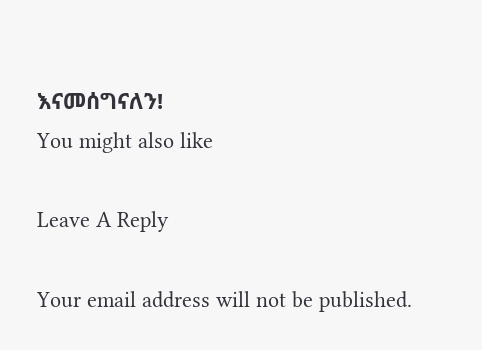እናመሰግናለን!
You might also like

Leave A Reply

Your email address will not be published.